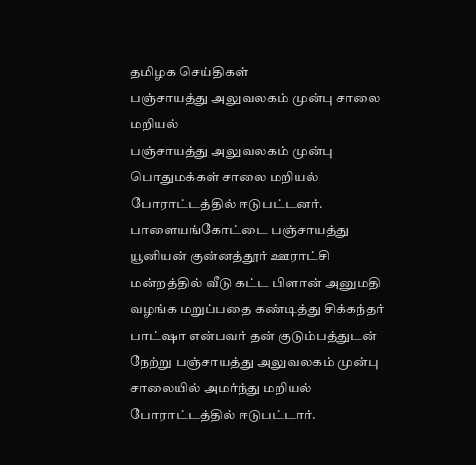தமிழக செய்திகள்
பஞ்சாயத்து அலுவலகம் முன்பு சாலை மறியல்
பஞ்சாயத்து அலுவலகம் முன்பு பொதுமக்கள் சாலை மறியல் போராட்டத்தில் ஈடுபட்டனர்.
பாளையங்கோட்டை பஞ்சாயத்து யூனியன் குன்னத்தூர் ஊராட்சி மன்றத்தில் வீடு கட்ட பிளான் அனுமதி வழங்க மறுப்பதை கண்டித்து சிக்கந்தர் பாட்ஷா என்பவர் தன் குடும்பத்துடன் நேற்று பஞ்சாயத்து அலுவலகம் முன்பு சாலையில் அமர்ந்து மறியல் போராட்டத்தில் ஈடுபட்டார்.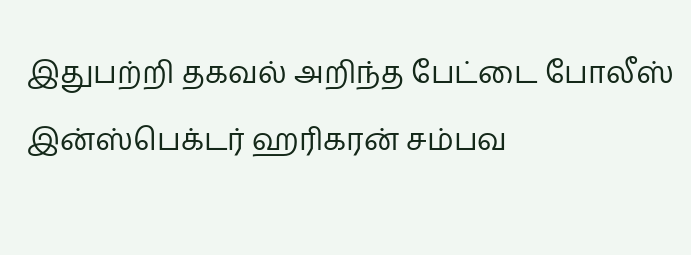இதுபற்றி தகவல் அறிந்த பேட்டை போலீஸ் இன்ஸ்பெக்டர் ஹரிகரன் சம்பவ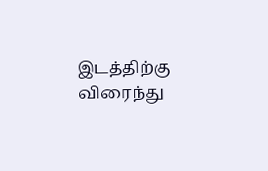இடத்திற்கு விரைந்து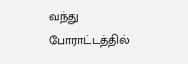வந்து போராட்டத்தில்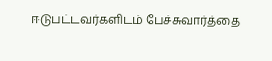ஈடுபட்டவர்களிடம் பேச்சுவார்த்தை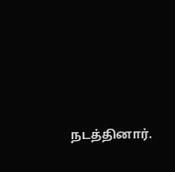நடத்தினார்.